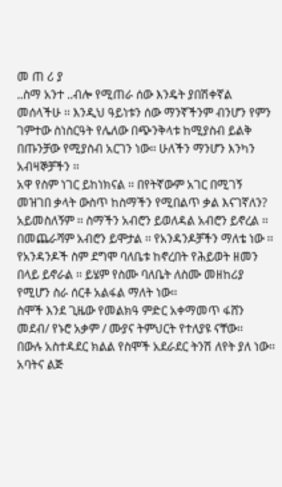መ ጠ ሪ ያ
..ስማ አንተ ..ብሎ የሚጠራ ሰው እንዴት ያበሽቀኛል መሰላችሁ ፡፡ እንዲህ ዓይነቱን ሰው ማንኛችንም ብንሆን የምን ገምተው ስነስርዓት የሌለው በጭንቅላቱ ከሚያስብ ይልቅ በጡንቻው የሚያስብ አርገን ነው፡፡ ሁለችን ማንሆን እንካን አብዛኞቻችን ፡፡
አዋ የስም ነገር ይከነክናል ፡፡ በየትኛውም አገር በሚገኝ መዝገበ ቃላት ውስጥ ከስማችን የሚበልጥ ቃል እናገኛለን? አይመስለኝም ፡፡ ስማችን አብሮን ይወለዳል አብሮን ይኖረል ፡፡ በመጨራሻም አብሮን ይሞታል ፡፡ የአንዳንዶቻችን ማለቴ ነው ፡፡ የአንዳንዶች ስም ደግሞ ባለቤቱ ከኖረበት የሕይወት ዘመን በላይ ይኖራል ፡፡ ይሄም የስሙ ባለቤት ለስሙ መዘከሪያ የሚሆን ስራ ሰርቶ አልፋል ማለት ነው፡፡
ስሞች እንደ ጊዜው የመልክዓ ምድር አቀማመጥ ፋሸን መደብ/ የኑሮ አቃም / ሙያና ትምህርት የተለያዩ ናቸው፡፡
በውሉ አስተዳደር ክልል የስሞች አደራደር ትንሽ ለየት ያለ ነው፡፡ አባትና ልጅ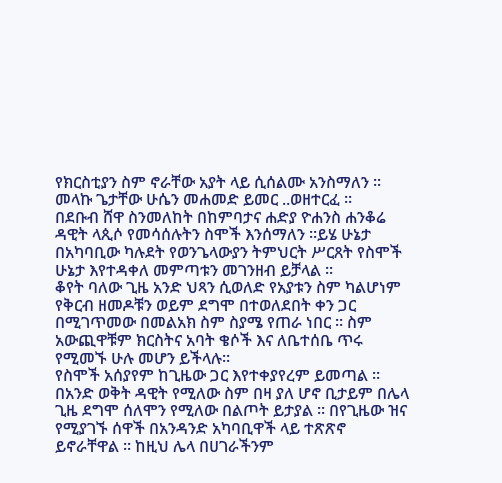የክርስቲያን ስም ኖራቸው አያት ላይ ሲሰልሙ አንስማለን ፡፡ መላኩ ጌታቸው ሁሴን መሐመድ ይመር ..ወዘተርፈ ፡፡
በደቡብ ሸዋ ስንመለከት በከምባታና ሐድያ ዮሐንስ ሐንቆሬ ዳዊት ላጲሶ የመሳሰሉትን ስሞች እንሰማለን ፡፡ይሄ ሁኔታ በአካባቢው ካሉደት የወንጌላውያን ትምህርት ሥርጸት የስሞች ሁኔታ እየተዳቀለ መምጣቱን መገንዘብ ይቻላል ፡፡
ቆየት ባለው ጊዜ አንድ ህጻን ሲወለድ የአያቱን ስም ካልሆነም የቅርብ ዘመዶቹን ወይም ደግሞ በተወለደበት ቀን ጋር በሚገጥመው በመልአክ ስም ስያሜ የጠራ ነበር ፡፡ ስም አውጪዋቹም ክርስትና አባት ቄሶች እና ለቤተሰቤ ጥሩ የሚመኙ ሁሉ መሆን ይችላሉ፡፡
የስሞች አሰያየም ከጊዜው ጋር እየተቀያየረም ይመጣል ፡፡ በአንድ ወቅት ዳዊት የሚለው ስም በዛ ያለ ሆኖ ቢታይም በሌላ ጊዜ ደግሞ ሰለሞን የሚለው በልጦት ይታያል ፡፡ በየጊዜው ዝና የሚያገኙ ሰዋች በአንዳንድ አካባቢዋች ላይ ተጽጽኖ ይኖራቸዋል ፡፡ ከዚህ ሌላ በሀገራችንም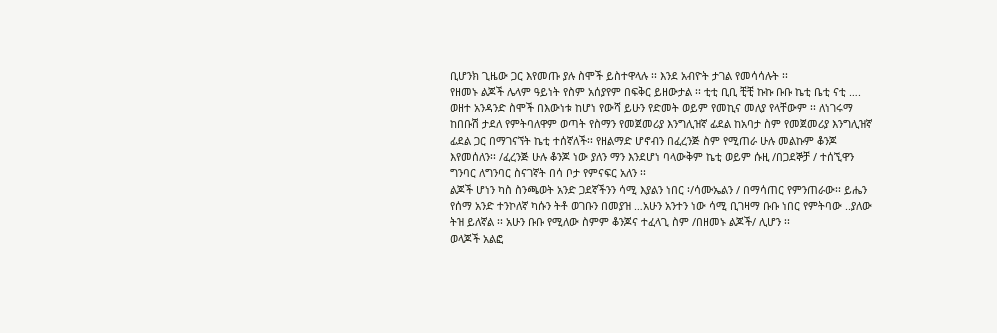ቢሆንክ ጊዜው ጋር እየመጡ ያሉ ስሞች ይስተዋላሉ ፡፡ እንደ አብዮት ታገል የመሳሳሉት ፡፡
የዘመኑ ልጆች ሌላም ዓይነት የስም አሰያየም በፍቅር ይዘውታል ፡፡ ቲቲ ቢቢ ቺቺ ኩኩ ቡቡ ኬቲ ቤቲ ናቲ …. ወዘተ አንዳንድ ስሞች በእውነቱ ከሆነ የውሻ ይሁን የድመት ወይም የመኪና መለያ የላቸውም ፡፡ ለነገሩማ ከበቡሽ ታደለ የምትባለዋም ወጣት የስማን የመጀመሪያ እንግሊዝኛ ፊደል ከአባታ ስም የመጀመሪያ እንግሊዝኛ ፊደል ጋር በማገናኘት ኬቲ ተሰኛለች፡፡ የዘልማድ ሆኖብን በፈረንጅ ስም የሚጠራ ሁሉ መልኩም ቆንጆ እየመሰለን፡፡ /ፈረንጅ ሁሉ ቆንጆ ነው ያለን ማን እንደሆነ ባላውቅም ኬቲ ወይም ሱዚ /በጋደኞቻ / ተሰኚዋን ግንባር ለግንባር ስናገኛት በሳ ቦታ የምናፍር አለን ፡፡
ልጆች ሆነን ካስ ስንጫወት አንድ ጋደኛችንን ሳሚ እያልን ነበር ፡/ሳሙኤልን / በማሳጠር የምንጠራው፡፡ ይሔን የሰማ አንድ ተንኮለኛ ካሱን ትቶ ወገቡን በመያዝ …አሁን አንተን ነው ሳሚ ቢገዛማ ቡቡ ነበር የምትባው ..ያለው ትዝ ይለኛል ፡፡ አሁን ቡቡ የሚለው ስምም ቆንጆና ተፈላጊ ስም /በዘመኑ ልጆች/ ሊሆን ፡፡
ወላጆች አልፎ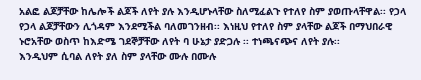አልፎ ልጆቻቸው ከሌሎች ልጆች ለየት ያሉ እንዲሆኑላቸው ስለሚፈልጉ የተለየ ስም ያወጡላቸዋል፡፡ የኃላ የኃላ ልጆቻቸውን ሊጎዳም እንደሚችል ባለመገንዘብ፡፡ እነዚህ የተለየ ስም ያላቸው ልጆች በማህበራዊ ኑሮአቸው ወስጥ ከእድሜ ገደኞቻቸው ለየት ባ ሁኔታ ያድጋሉ ፡፡ ተነጫናጭና ለየት ያሉ፡፡
እንዲህም ሲባል ለየት ያለ ስም ያላቸው ሙሉ በሙሉ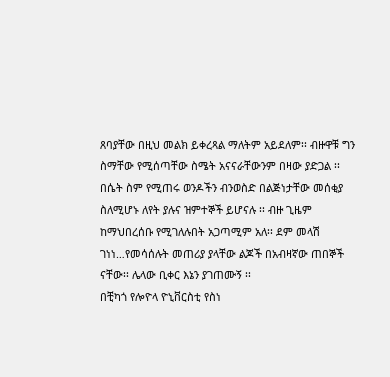ጸባያቸው በዚህ መልክ ይቀረጻል ማለትም አይደለም፡፡ ብዙዋቹ ግን ስማቸው የሚሰጣቸው ስሜት አናናራቸውንም በዛው ያድጋል ፡፡ በሴት ስም የሚጠሩ ወንዶችን ብንወስድ በልጅነታቸው መሰቂያ ስለሚሆኑ ለየት ያሉና ዝምተኞች ይሆናሉ ፡፡ ብዙ ጊዜም ከማህበረሰቡ የሚገለሉበት አጋጣሚም አለ፡፡ ደም መላሽ ገነነ…የመሳሰሉት መጠሪያ ያላቸው ልጆች በአብዛኛው ጠበኞች ናቸው፡፡ ሌላው ቢቀር እኔን ያገጠሙኝ ፡፡
በቺካጎ የሎዮላ ዮኒቨርስቲ የስነ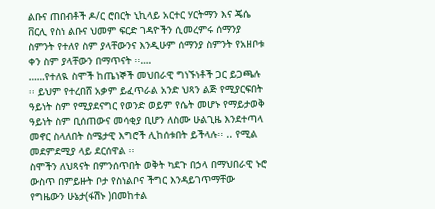ልቡና ጠበብቶች ዶ/ር ሮበርት ኒኪላይ አርተር ሃርትማን እና ጄሴ ቨርሊ የስነ ልቡና ህመም ፍርድ ገዳዮችን ሲመረምሩ ሰማንያ ስምንት የተለየ ስም ያላቸውንና እንዲሁም ሰማንያ ስምንት የአዘቦቱ ቀን ስም ያላቸውን በማጥናት ፡፡….
……የተለዪ ስሞች ከጤነኞች መህበራዊ ግነኙነቶች ጋር ይጋጫሉ ፡፡ ይህም የተረበሸ አቃም ይፈጥራል አንድ ህጻን ልጅ የሚያርፍበት ዓይነት ስም የሚያደናግር የወንድ ወይም የሴት መሆኑ የማይታወቅ ዓይነት ስም ቢሰጠውና መሳቂያ ቢሆን ለስሙ ሁልጊዜ እንደተጣላ መኖር ስላለበት ስሜታዊ እግሮች ሊከሰቱበት ይችላሉ፡፡ .. የሚል መደምደሚያ ላይ ደርሰዋል ፡፡
ስሞችን ለህጻናት በምንሰጥበት ወቅት ካደጉ በኃላ በማህበራዊ ኑሮ ውስጥ በምይዙት ቦታ የስነልቦና ችግር እንዳይገጥማቸው የግዜውን ሁኔታ(ፋሽኑ )በመከተል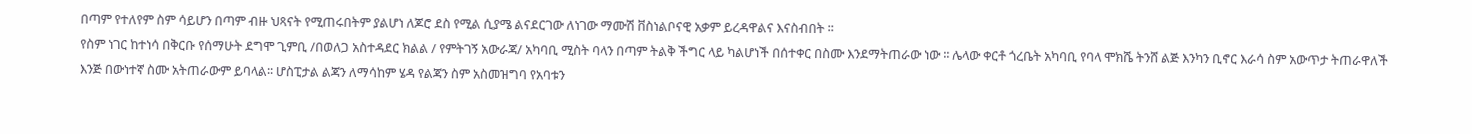በጣም የተለየም ስም ሳይሆን በጣም ብዙ ህጻናት የሚጠሩበትም ያልሆነ ለጆሮ ደስ የሚል ሲያሜ ልናደርገው ለነገው ማሙሽ ቨስነልቦናዊ አቃም ይረዳዋልና እናስብበት ፡፡
የስም ነገር ከተነሳ በቅርቡ የሰማሁት ደግሞ ጊምቢ /በወለጋ አስተዳደር ክልል / የምትገኝ አውራጃ/ አካባቢ ሚስት ባላን በጣም ትልቅ ችግር ላይ ካልሆነች በሰተቀር በስሙ እንደማትጠራው ነው ፡፡ ሌላው ቀርቶ ጎረቤት አካባቢ የባላ ሞክሼ ትንሸ ልጅ እንካን ቢኖር እራሳ ስም አውጥታ ትጠራዋለች እንጅ በውነተኛ ስሙ አትጠራውም ይባላል፡፡ ሆስፒታል ልጃን ለማሳከም ሄዳ የልጃን ስም አስመዝግባ የአባቱን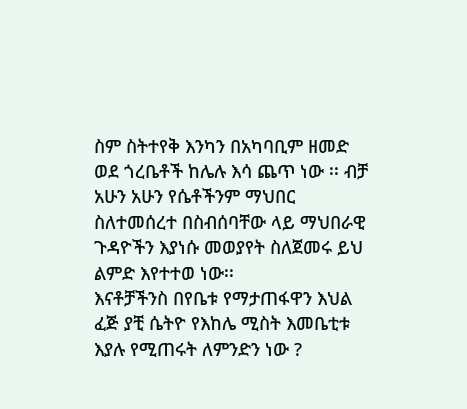ስም ስትተየቅ እንካን በአካባቢም ዘመድ ወደ ጎረቤቶች ከሌሉ እሳ ጨጥ ነው ፡፡ ብቻ አሁን አሁን የሴቶችንም ማህበር ስለተመሰረተ በስብሰባቸው ላይ ማህበራዊ ጉዳዮችን እያነሱ መወያየት ስለጀመሩ ይህ ልምድ እየተተወ ነው፡፡
እናቶቻችንስ በየቤቱ የማታጠፋዋን እህል ፈጅ ያቺ ሴትዮ የእከሌ ሚስት እመቤቲቱ እያሉ የሚጠሩት ለምንድን ነው ?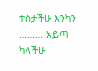ተስታችሁ እንካን ……… አይጣ ካላችሁ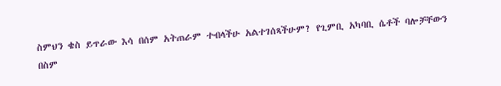ስምህን ቄስ ይጥራው እሳ በሰም አትጠራም ተብላችሁ አልተገሰጻችሁም? የጊምቢ አካባቢ ሴቶች ባሎቻቸውን በስም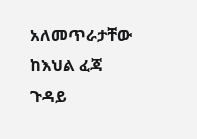አለመጥራታቸው ከእህል ፈጃ ጉዳይ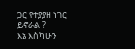ጋር የተያያዘ ነገር ይኖራል ?
እኔ እስካሁን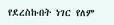የደረስኩበት ነገር የለም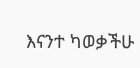እናንተ ካወቃችሁ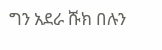ግን አደራ ሹክ በሉን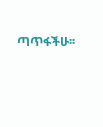ጣጥፋችሁ፡፡